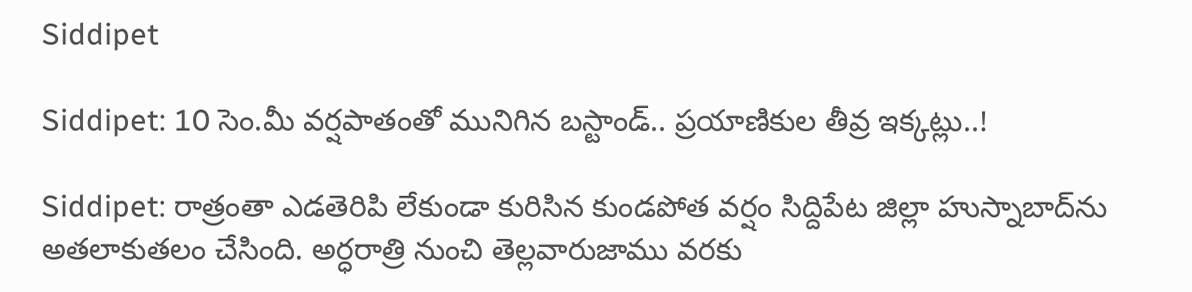Siddipet

Siddipet: 10 సెం.మీ వర్షపాతంతో మునిగిన బస్టాండ్.. ప్రయాణికుల తీవ్ర ఇక్కట్లు..!

Siddipet: రాత్రంతా ఎడతెరిపి లేకుండా కురిసిన కుండపోత వర్షం సిద్దిపేట జిల్లా హుస్నాబాద్‌ను అతలాకుతలం చేసింది. అర్ధరాత్రి నుంచి తెల్లవారుజాము వరకు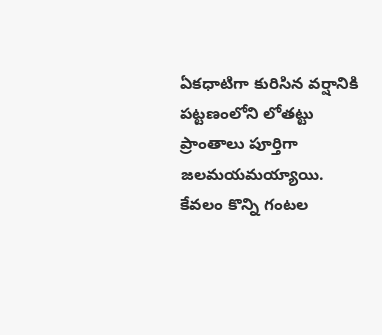ఏకధాటిగా కురిసిన వర్షానికి పట్టణంలోని లోతట్టు ప్రాంతాలు పూర్తిగా జలమయమయ్యాయి. కేవలం కొన్ని గంటల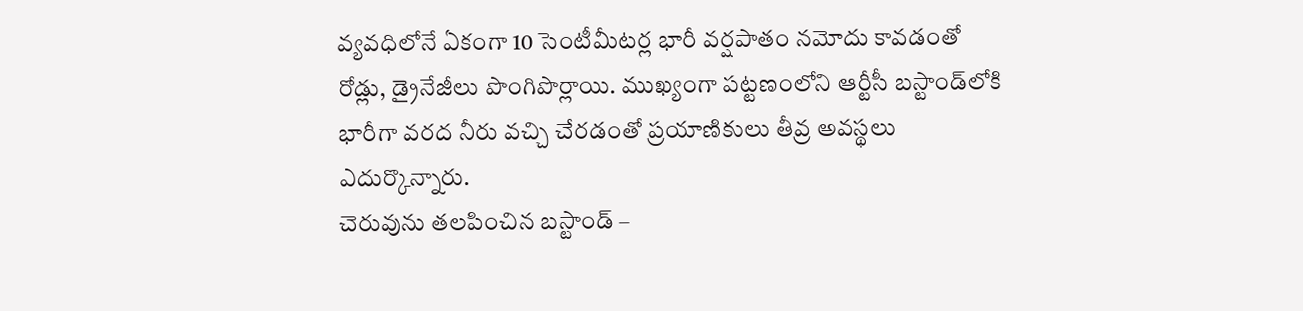వ్యవధిలోనే ఏకంగా 10 సెంటీమీటర్ల భారీ వర్షపాతం నమోదు కావడంతో రోడ్లు, డ్రైనేజీలు పొంగిపొర్లాయి. ముఖ్యంగా పట్టణంలోని ఆర్టీసీ బస్టాండ్‌లోకి భారీగా వరద నీరు వచ్చి చేరడంతో ప్రయాణికులు తీవ్ర అవస్థలు ఎదుర్కొన్నారు.
చెరువును తలపించిన బస్టాండ్ –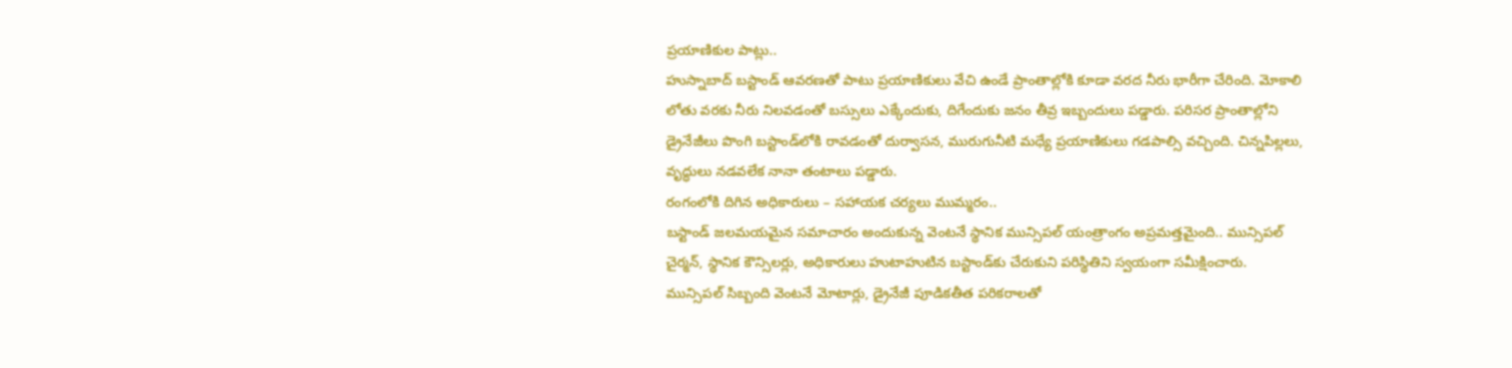ప్రయాణికుల పాట్లు..
హుస్నాబాద్ బస్టాండ్ ఆవరణతో పాటు ప్రయాణికులు వేచి ఉండే ప్రాంతాల్లోకి కూడా వరద నీరు భారీగా చేరింది. మోకాలి లోతు వరకు నీరు నిలవడంతో బస్సులు ఎక్కేందుకు, దిగేందుకు జనం తీవ్ర ఇబ్బందులు పడ్డారు. పరిసర ప్రాంతాల్లోని డ్రైనేజీలు పొంగి బస్టాండ్‌లోకి రావడంతో దుర్వాసన, మురుగునీటి మధ్యే ప్రయాణికులు గడపాల్సి వచ్చింది. చిన్నపిల్లలు, వృద్ధులు నడవలేక నానా తంటాలు పడ్డారు.
రంగంలోకి దిగిన అధికారులు – సహాయక చర్యలు ముమ్మరం..
బస్టాండ్ జలమయమైన సమాచారం అందుకున్న వెంటనే స్థానిక మున్సిపల్ యంత్రాంగం అప్రమత్తమైంది.. మున్సిపల్ చైర్మన్, స్థానిక కౌన్సిలర్లు, అధికారులు హుటాహుటిన బస్టాండ్‌కు చేరుకుని పరిస్థితిని స్వయంగా సమీక్షించారు.
మున్సిపల్ సిబ్బంది వెంటనే మోటార్లు, డ్రైనేజీ పూడికతీత పరికరాలతో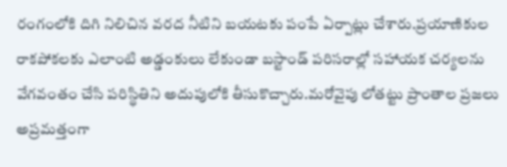రంగంలోకి దిగి నిలిచిన వరద నీటిని బయటకు పంపే ఏర్పాట్లు చేశారు.ప్రయాణికుల రాకపోకలకు ఎలాంటి అడ్డంకులు లేకుండా బస్టాండ్ పరిసరాల్లో సహాయక చర్యలను వేగవంతం చేసి పరిస్థితిని అదుపులోకి తీసుకొచ్చారు.మరోవైపు లోతట్టు ప్రాంతాల ప్రజలు అప్రమత్తంగా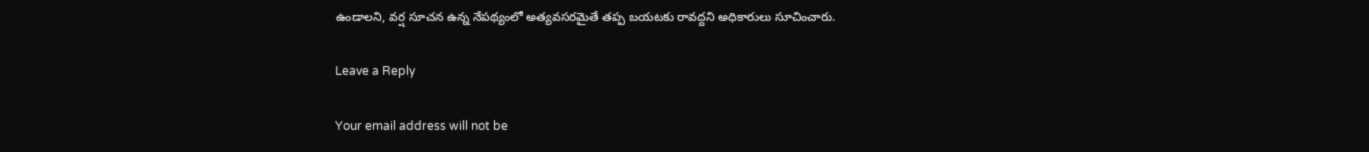ఉండాలని, వర్ష సూచన ఉన్న నేపథ్యంలో అత్యవసరమైతే తప్ప బయటకు రావద్దని అధికారులు సూచించారు.

Leave a Reply

Your email address will not be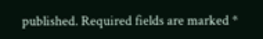published. Required fields are marked *